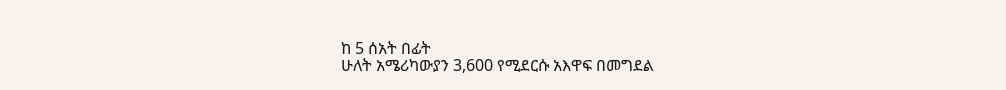ከ 5 ሰአት በፊት
ሁለት አሜሪካውያን 3,600 የሚደርሱ አእዋፍ በመግደል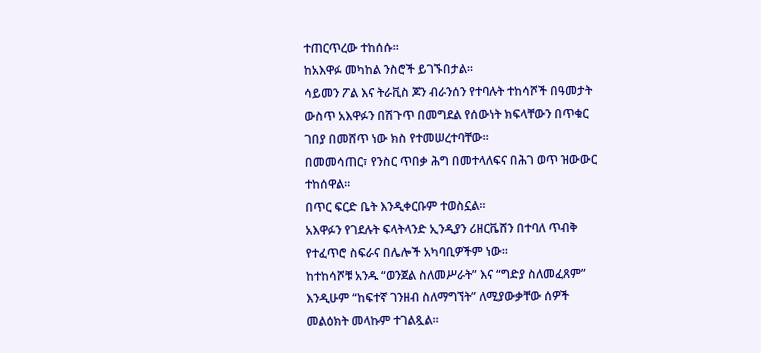ተጠርጥረው ተከሰሱ።
ከአእዋፉ መካከል ንስሮች ይገኙበታል።
ሳይመን ፖል እና ትራቪስ ጆን ብራንሰን የተባሉት ተከሳሾች በዓመታት ውስጥ አእዋፉን በሽጉጥ በመግደል የሰውነት ክፍላቸውን በጥቁር ገበያ በመሸጥ ነው ክስ የተመሠረተባቸው።
በመመሳጠር፣ የንስር ጥበቃ ሕግ በመተላለፍና በሕገ ወጥ ዝውውር ተከሰዋል።
በጥር ፍርድ ቤት እንዲቀርቡም ተወስኗል።
አእዋፉን የገደሉት ፍላትላንድ ኢንዲያን ሪዘርቬሸን በተባለ ጥብቅ የተፈጥሮ ስፍራና በሌሎች አካባቢዎችም ነው።
ከተከሳሾቹ አንዱ “ወንጀል ስለመሥራት” እና “ግድያ ስለመፈጸም” እንዲሁም “ከፍተኛ ገንዘብ ስለማግኘት” ለሚያውቃቸው ሰዎች መልዕክት መላኩም ተገልጿል።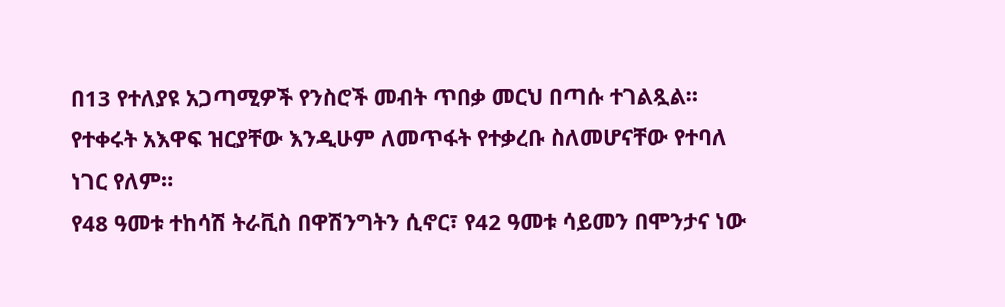በ13 የተለያዩ አጋጣሚዎች የንስሮች መብት ጥበቃ መርህ በጣሱ ተገልጿል።
የተቀሩት አእዋፍ ዝርያቸው እንዲሁም ለመጥፋት የተቃረቡ ስለመሆናቸው የተባለ ነገር የለም።
የ48 ዓመቱ ተከሳሽ ትራቪስ በዋሽንግትን ሲኖር፣ የ42 ዓመቱ ሳይመን በሞንታና ነው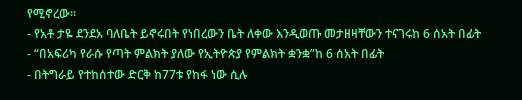የሚኖረው።
- የአቶ ታዬ ደንደአ ባለቤት ይኖሩበት የነበረውን ቤት ለቀው እንዲወጡ መታዘዛቸውን ተናገሩከ 6 ሰአት በፊት
- “በአፍሪካ የራሱ የጣት ምልክት ያለው የኢትዮጵያ የምልክት ቋንቋ”ከ 6 ሰአት በፊት
- በትግራይ የተከሰተው ድርቅ ከ77ቱ የከፋ ነው ሲሉ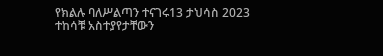የክልሉ ባለሥልጣን ተናገሩ13 ታህሳስ 2023
ተከሳቹ አስተያየታቸውን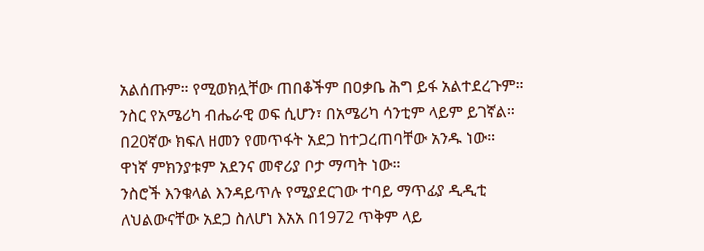አልሰጡም። የሚወክሏቸው ጠበቆችም በዐቃቤ ሕግ ይፋ አልተደረጉም።
ንስር የአሜሪካ ብሔራዊ ወፍ ሲሆን፣ በአሜሪካ ሳንቲም ላይም ይገኛል።
በ20ኛው ክፍለ ዘመን የመጥፋት አደጋ ከተጋረጠባቸው አንዱ ነው።
ዋነኛ ምክንያቱም አደንና መኖሪያ ቦታ ማጣት ነው።
ንስሮች እንቁላል እንዳይጥሉ የሚያደርገው ተባይ ማጥፊያ ዲዲቲ ለህልውናቸው አደጋ ስለሆነ እአአ በ1972 ጥቅም ላይ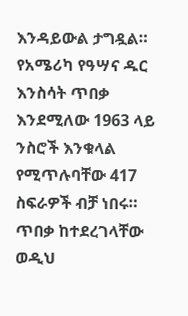እንዳይውል ታግዷል።
የአሜሪካ የዓሣና ዱር እንስሳት ጥበቃ እንደሚለው 1963 ላይ ንስሮች እንቁላል የሚጥሉባቸው 417 ስፍራዎች ብቻ ነበሩ።
ጥበቃ ከተደረገላቸው ወዲህ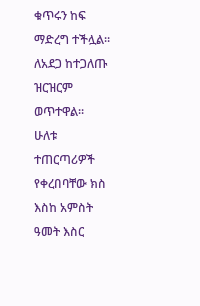ቁጥሩን ከፍ ማድረግ ተችሏል። ለአደጋ ከተጋለጡ ዝርዝርም ወጥተዋል።
ሁለቱ ተጠርጣሪዎች የቀረበባቸው ክስ እስከ አምስት ዓመት እስር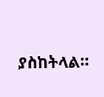ያስከትላል።